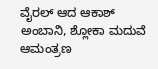ವೈರಲ್ ಆದ ಆಕಾಶ್ ಅಂಬಾನಿ, ಶ್ಲೋಕಾ ಮದುವೆ ಆಮಂತ್ರಣ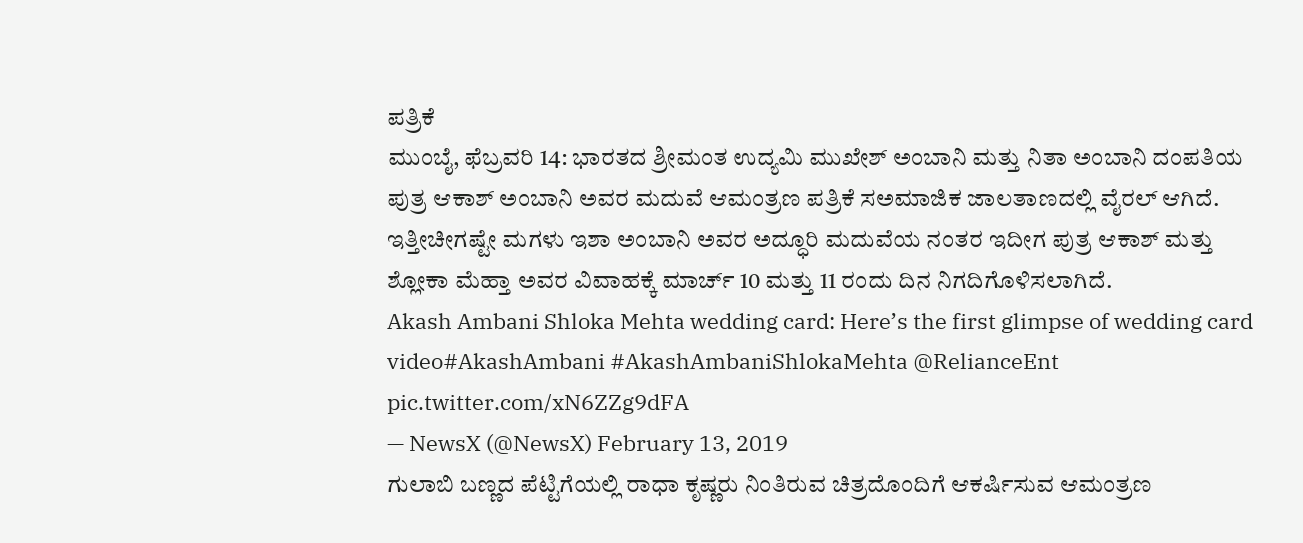ಪತ್ರಿಕೆ
ಮುಂಬೈ, ಫೆಬ್ರವರಿ 14: ಭಾರತದ ಶ್ರೀಮಂತ ಉದ್ಯಮಿ ಮುಖೇಶ್ ಅಂಬಾನಿ ಮತ್ತು ನಿತಾ ಅಂಬಾನಿ ದಂಪತಿಯ ಪುತ್ರ ಆಕಾಶ್ ಅಂಬಾನಿ ಅವರ ಮದುವೆ ಆಮಂತ್ರಣ ಪತ್ರಿಕೆ ಸಅಮಾಜಿಕ ಜಾಲತಾಣದಲ್ಲಿ ವೈರಲ್ ಆಗಿದೆ.
ಇತ್ತೀಚೀಗಷ್ಟೇ ಮಗಳು ಇಶಾ ಅಂಬಾನಿ ಅವರ ಅದ್ಧೂರಿ ಮದುವೆಯ ನಂತರ ಇದೀಗ ಪುತ್ರ ಆಕಾಶ್ ಮತ್ತು ಶ್ಲೋಕಾ ಮೆಹ್ತಾ ಅವರ ವಿವಾಹಕ್ಕೆ ಮಾರ್ಚ್ 10 ಮತ್ತು 11 ರಂದು ದಿನ ನಿಗದಿಗೊಳಿಸಲಾಗಿದೆ.
Akash Ambani Shloka Mehta wedding card: Here’s the first glimpse of wedding card video#AkashAmbani #AkashAmbaniShlokaMehta @RelianceEnt pic.twitter.com/xN6ZZg9dFA
— NewsX (@NewsX) February 13, 2019
ಗುಲಾಬಿ ಬಣ್ಣದ ಪೆಟ್ಟಿಗೆಯಲ್ಲಿ ರಾಧಾ ಕೃಷ್ಣರು ನಿಂತಿರುವ ಚಿತ್ರದೊಂದಿಗೆ ಆಕರ್ಷಿಸುವ ಆಮಂತ್ರಣ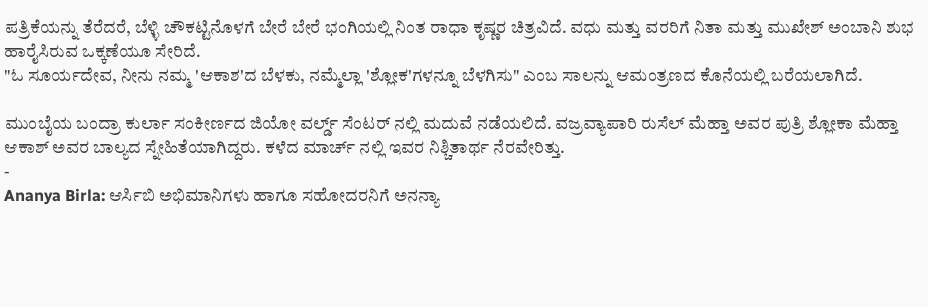ಪತ್ರಿಕೆಯನ್ನು ತೆರೆದರೆ, ಬೆಳ್ಳಿ ಚೌಕಟ್ಟಿನೊಳಗೆ ಬೇರೆ ಬೇರೆ ಭಂಗಿಯಲ್ಲಿ ನಿಂತ ರಾಧಾ ಕೃಷ್ಣರ ಚಿತ್ರವಿದೆ. ವಧು ಮತ್ತು ವರರಿಗೆ ನಿತಾ ಮತ್ತು ಮುಖೇಶ್ ಅಂಬಾನಿ ಶುಭ ಹಾರೈಸಿರುವ ಒಕ್ಕಣೆಯೂ ಸೇರಿದೆ.
"ಓ ಸೂರ್ಯದೇವ, ನೀನು ನಮ್ಮ 'ಆಕಾಶ'ದ ಬೆಳಕು, ನಮ್ಮೆಲ್ಲಾ 'ಶ್ಲೋಕ'ಗಳನ್ನೂ ಬೆಳಗಿಸು" ಎಂಬ ಸಾಲನ್ನು ಆಮಂತ್ರಣದ ಕೊನೆಯಲ್ಲಿ ಬರೆಯಲಾಗಿದೆ.

ಮುಂಬೈಯ ಬಂದ್ರಾ ಕುರ್ಲಾ ಸಂಕೀರ್ಣದ ಜಿಯೋ ವರ್ಲ್ಡ್ ಸೆಂಟರ್ ನಲ್ಲಿ ಮದುವೆ ನಡೆಯಲಿದೆ. ವಜ್ರವ್ಯಾಪಾರಿ ರುಸೆಲ್ ಮೆಹ್ತಾ ಅವರ ಪುತ್ರಿ ಶ್ಲೋಕಾ ಮೆಹ್ತಾ ಆಕಾಶ್ ಅವರ ಬಾಲ್ಯದ ಸ್ನೇಹಿತೆಯಾಗಿದ್ದರು. ಕಳೆದ ಮಾರ್ಚ್ ನಲ್ಲಿ ಇವರ ನಿಶ್ಚಿತಾರ್ಥ ನೆರವೇರಿತ್ತು.
-
Ananya Birla: ಆರ್ಸಿಬಿ ಅಭಿಮಾನಿಗಳು ಹಾಗೂ ಸಹೋದರನಿಗೆ ಅನನ್ಯಾ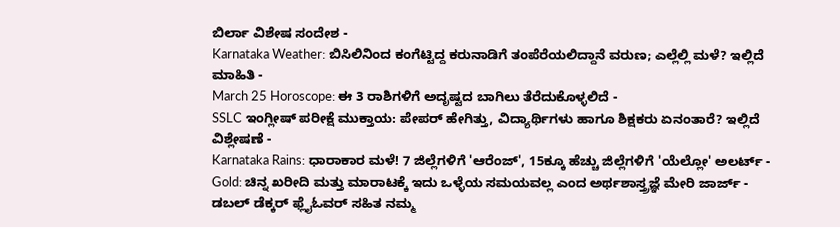ಬಿರ್ಲಾ ವಿಶೇಷ ಸಂದೇಶ -
Karnataka Weather: ಬಿಸಿಲಿನಿಂದ ಕಂಗೆಟ್ಟಿದ್ದ ಕರುನಾಡಿಗೆ ತಂಪೆರೆಯಲಿದ್ದಾನೆ ವರುಣ; ಎಲ್ಲೆಲ್ಲಿ ಮಳೆ? ಇಲ್ಲಿದೆ ಮಾಹಿತಿ -
March 25 Horoscope: ಈ 3 ರಾಶಿಗಳಿಗೆ ಅದೃಷ್ಟದ ಬಾಗಿಲು ತೆರೆದುಕೊಳ್ಳಲಿದೆ -
SSLC ಇಂಗ್ಲೀಷ್ ಪರೀಕ್ಷೆ ಮುಕ್ತಾಯ: ಪೇಪರ್ ಹೇಗಿತ್ತು, ವಿದ್ಯಾರ್ಥಿಗಳು ಹಾಗೂ ಶಿಕ್ಷಕರು ಏನಂತಾರೆ? ಇಲ್ಲಿದೆ ವಿಶ್ಲೇಷಣೆ -
Karnataka Rains: ಧಾರಾಕಾರ ಮಳೆ! 7 ಜಿಲ್ಲೆಗಳಿಗೆ 'ಆರೆಂಜ್', 15ಕ್ಕೂ ಹೆಚ್ಚು ಜಿಲ್ಲೆಗಳಿಗೆ 'ಯೆಲ್ಲೋ' ಅಲರ್ಟ್ -
Gold: ಚಿನ್ನ ಖರೀದಿ ಮತ್ತು ಮಾರಾಟಕ್ಕೆ ಇದು ಒಳ್ಳೆಯ ಸಮಯವಲ್ಲ ಎಂದ ಅರ್ಥಶಾಸ್ತ್ರಜ್ಞೆ ಮೇರಿ ಜಾರ್ಜ್ -
ಡಬಲ್ ಡೆಕ್ಕರ್ ಫ್ಲೈಓವರ್ ಸಹಿತ ನಮ್ಮ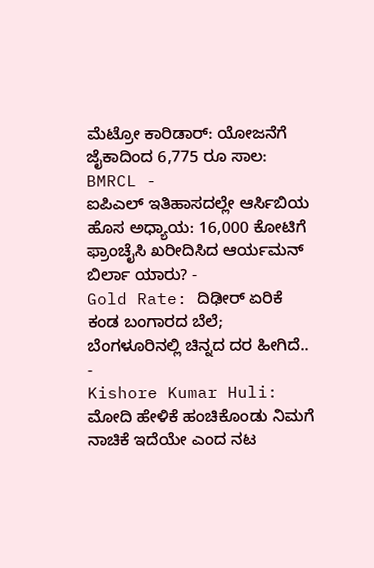ಮೆಟ್ರೋ ಕಾರಿಡಾರ್: ಯೋಜನೆಗೆ ಜೈಕಾದಿಂದ 6,775 ರೂ ಸಾಲ: BMRCL -
ಐಪಿಎಲ್ ಇತಿಹಾಸದಲ್ಲೇ ಆರ್ಸಿಬಿಯ ಹೊಸ ಅಧ್ಯಾಯ: 16,000 ಕೋಟಿಗೆ ಫ್ರಾಂಚೈಸಿ ಖರೀದಿಸಿದ ಆರ್ಯಮನ್ ಬಿರ್ಲಾ ಯಾರು? -
Gold Rate: ದಿಢೀರ್ ಏರಿಕೆ ಕಂಡ ಬಂಗಾರದ ಬೆಲೆ; ಬೆಂಗಳೂರಿನಲ್ಲಿ ಚಿನ್ನದ ದರ ಹೀಗಿದೆ.. -
Kishore Kumar Huli: ಮೋದಿ ಹೇಳಿಕೆ ಹಂಚಿಕೊಂಡು ನಿಮಗೆ ನಾಚಿಕೆ ಇದೆಯೇ ಎಂದ ನಟ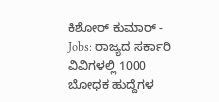ಕಿಶೋರ್ ಕುಮಾರ್ -
Jobs: ರಾಜ್ಯದ ಸರ್ಕಾರಿ ವಿವಿಗಳಲ್ಲಿ 1000 ಬೋಧಕ ಹುದ್ದೆಗಳ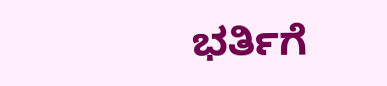ಭರ್ತಿಗೆ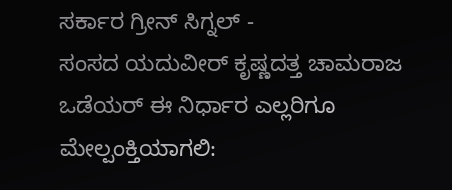ಸರ್ಕಾರ ಗ್ರೀನ್ ಸಿಗ್ನಲ್ -
ಸಂಸದ ಯದುವೀರ್ ಕೃಷ್ಣದತ್ತ ಚಾಮರಾಜ ಒಡೆಯರ್ ಈ ನಿರ್ಧಾರ ಎಲ್ಲರಿಗೂ ಮೇಲ್ಪಂಕ್ತಿಯಾಗಲಿ: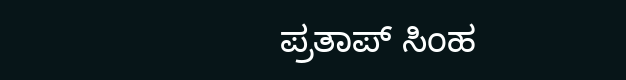ಪ್ರತಾಪ್ ಸಿಂಹ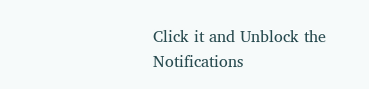Click it and Unblock the Notifications